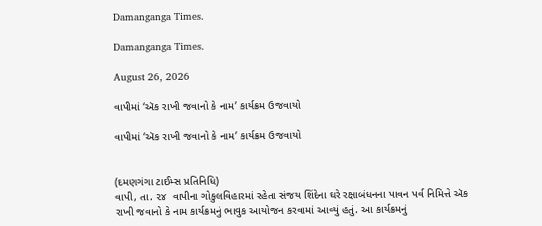Damanganga Times.

Damanganga Times.

August 26, 2026

વાપીમાં ‘ઍક રાખી જવાનો કે નામ’ કાર્યક્રમ ઉજવાયો

વાપીમાં ‘ઍક રાખી જવાનો કે નામ’ કાર્યક્રમ ઉજવાયો


(દમણગંગા ટાઈમ્સ પ્રતિનિધિ)
વાપી, તા. ૨૪  વાપીના ગોકુલવિહારમાં રહેતા સંજય શિંદેના ઘરે રક્ષાબંધનના પાવન પર્વ નિમિત્તે ઍક રાખી જવાનો કે નામ કાર્યક્રમનું ભાવુક આયોજન કરવામાં આવ્યું હતું. આ કાર્યક્રમનું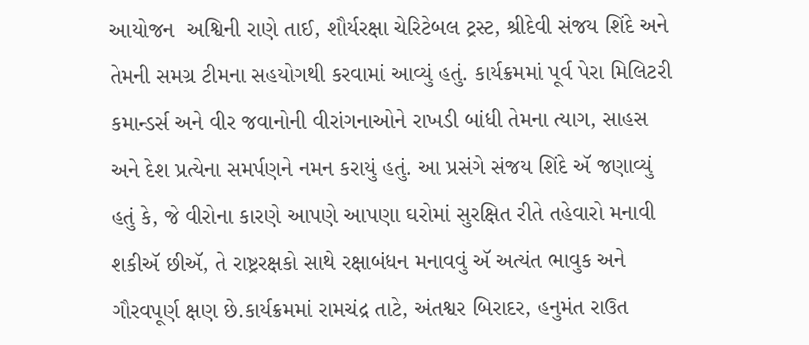આયોજન  અશ્વિની રાણે તાઈ, શૌર્યરક્ષા ચેરિટેબલ ટ્રસ્ટ, શ્રીદેવી સંજય શિંદે અને તેમની સમગ્ર ટીમના સહયોગથી કરવામાં આવ્યું હતું. કાર્યક્રમમાં પૂર્વ પેરા મિલિટરી કમાન્ડર્સ અને વીર જવાનોની વીરાંગનાઓને રાખડી બાંધી તેમના ત્યાગ, સાહસ અને દેશ પ્રત્યેના સમર્પણને નમન કરાયું હતું. આ પ્રસંગે સંજય શિંદે ઍ જણાવ્યું હતું કે, જે વીરોના કારણે આપણે આપણા ઘરોમાં સુરક્ષિત રીતે તહેવારો મનાવી શકીઍ છીઍ, તે રાષ્ટ્રરક્ષકો સાથે રક્ષાબંધન મનાવવું ઍ અત્યંત ભાવુક અને ગૌરવપૂર્ણ ક્ષણ છે.કાર્યક્રમમાં રામચંદ્ર તાટે, અંતશ્વર બિરાદર, હનુમંત રાઉત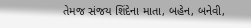તેમજ સંજય શિંદેના માતા, બહેન, બનેવી,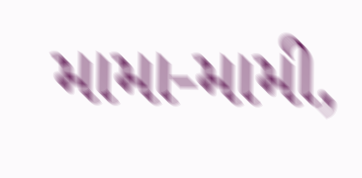મામા-મામી,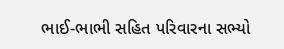ભાઈ-ભાભી સહિત પરિવારના સભ્યો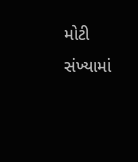મોટી સંખ્યામાં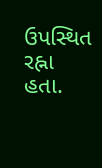ઉપસ્થિત રહ્ના હતા.